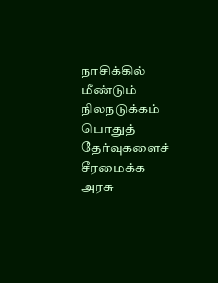நாசிக்கில் மீண்டும் நிலநடுக்கம் பொதுத் தேர்வுகளைச் சீரமைக்க அரசு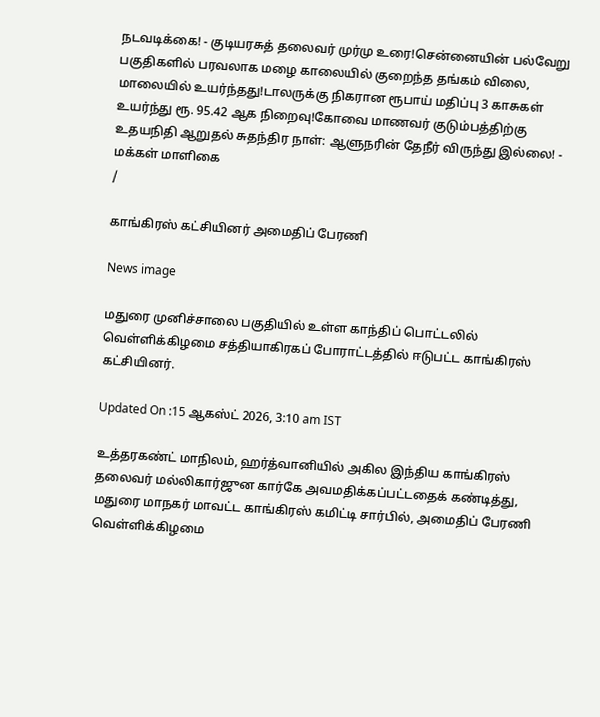நடவடிக்கை! - குடியரசுத் தலைவர் முர்மு உரை!சென்னையின் பல்வேறு பகுதிகளில் பரவலாக மழை காலையில் குறைந்த தங்கம் விலை, மாலையில் உயர்ந்தது!டாலருக்கு நிகரான ரூபாய் மதிப்பு 3 காசுகள் உயர்ந்து ரூ. 95.42 ஆக நிறைவு!கோவை மாணவர் குடும்பத்திற்கு உதயநிதி ஆறுதல் சுதந்திர நாள்: ஆளுநரின் தேநீர் விருந்து இல்லை! - மக்கள் மாளிகை
/

காங்கிரஸ் கட்சியினர் அமைதிப் பேரணி

News image

மதுரை முனிச்சாலை பகுதியில் உள்ள காந்திப் பொட்டலில் வெள்ளிக்கிழமை சத்தியாகிரகப் போராட்டத்தில் ஈடுபட்ட காங்கிரஸ் கட்சியினர்.

Updated On :15 ஆகஸ்ட் 2026, 3:10 am IST

உத்தரகண்ட் மாநிலம், ஹர்த்வானியில் அகில இந்திய காங்கிரஸ் தலைவர் மல்லிகார்ஜுன கார்கே அவமதிக்கப்பட்டதைக் கண்டித்து, மதுரை மாநகர் மாவட்ட காங்கிரஸ் கமிட்டி சார்பில், அமைதிப் பேரணி வெள்ளிக்கிழமை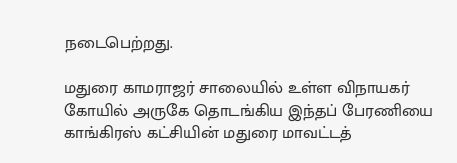நடைபெற்றது.

மதுரை காமராஜர் சாலையில் உள்ள விநாயகர் கோயில் அருகே தொடங்கிய இந்தப் பேரணியை காங்கிரஸ் கட்சியின் மதுரை மாவட்டத்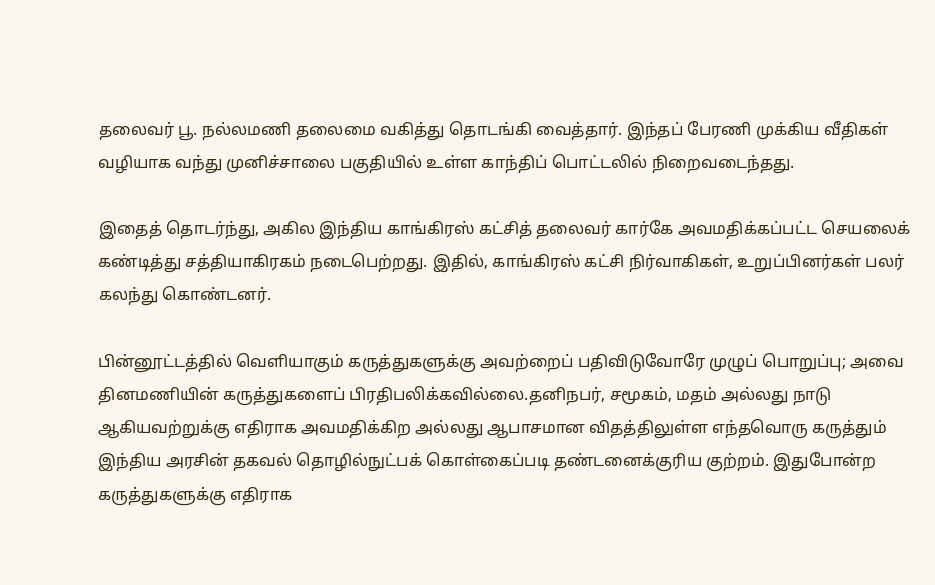தலைவர் பூ. நல்லமணி தலைமை வகித்து தொடங்கி வைத்தார். இந்தப் பேரணி முக்கிய வீதிகள் வழியாக வந்து முனிச்சாலை பகுதியில் உள்ள காந்திப் பொட்டலில் நிறைவடைந்தது.

இதைத் தொடர்ந்து, அகில இந்திய காங்கிரஸ் கட்சித் தலைவர் கார்கே அவமதிக்கப்பட்ட செயலைக் கண்டித்து சத்தியாகிரகம் நடைபெற்றது. இதில், காங்கிரஸ் கட்சி நிர்வாகிகள், உறுப்பினர்கள் பலர் கலந்து கொண்டனர்.

பின்னூட்டத்தில் வெளியாகும் கருத்துகளுக்கு அவற்றைப் பதிவிடுவோரே முழுப் பொறுப்பு; அவை தினமணியின் கருத்துகளைப் பிரதிபலிக்கவில்லை.தனிநபர், சமூகம், மதம் அல்லது நாடு ஆகியவற்றுக்கு எதிராக அவமதிக்கிற அல்லது ஆபாசமான விதத்திலுள்ள எந்தவொரு கருத்தும் இந்திய அரசின் தகவல் தொழில்நுட்பக் கொள்கைப்படி தண்டனைக்குரிய குற்றம். இதுபோன்ற கருத்துகளுக்கு எதிராக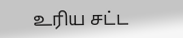உரிய சட்ட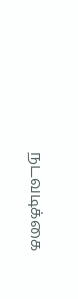நடவடிக்கை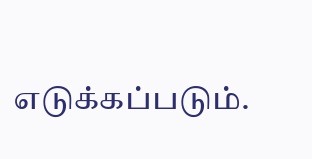எடுக்கப்படும்.